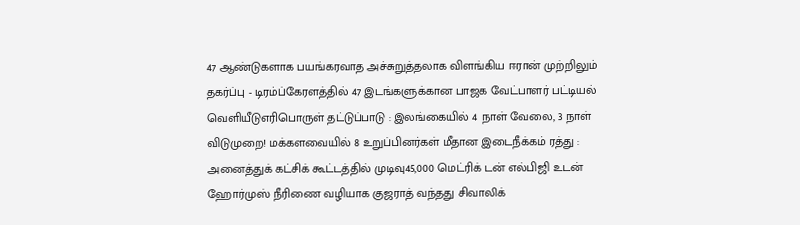47 ஆண்டுகளாக பயங்கரவாத அச்சுறுத்தலாக விளங்கிய ஈரான் முற்றிலும் தகர்ப்பு - டிரம்ப்கேரளத்தில் 47 இடங்களுக்கான பாஜக வேட்பாளர் பட்டியல் வெளியீடுஎரிபொருள் தட்டுப்பாடு : இலங்கையில் 4 நாள் வேலை, 3 நாள் விடுமுறை! மக்களவையில் 8 உறுப்பினர்கள் மீதான இடைநீக்கம் ரத்து : அனைத்துக் கட்சிக் கூட்டத்தில் முடிவு45,000 மெட்ரிக் டன் எல்பிஜி உடன் ஹோர்முஸ் நீரிணை வழியாக குஜராத் வந்தது சிவாலிக்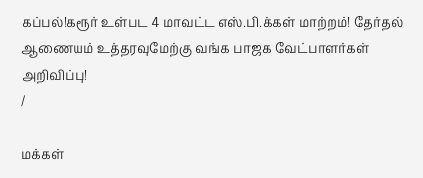கப்பல்!கரூர் உள்பட 4 மாவட்ட எஸ்.பி.க்கள் மாற்றம்! தேர்தல் ஆணையம் உத்தரவுமேற்கு வங்க பாஜக வேட்பாளர்கள் அறிவிப்பு!
/

மக்கள்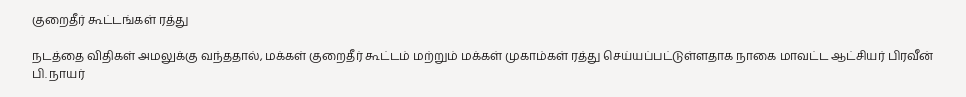குறைதீர் கூட்டங்கள் ரத்து

நடத்தை விதிகள் அமலுக்கு வந்ததால், மக்கள் குறைதீர் கூட்டம் மற்றும் மக்கள் முகாம்கள் ரத்து செய்யப்பட்டுள்ளதாக நாகை மாவட்ட ஆட்சியர் பிரவீன் பி. நாயர்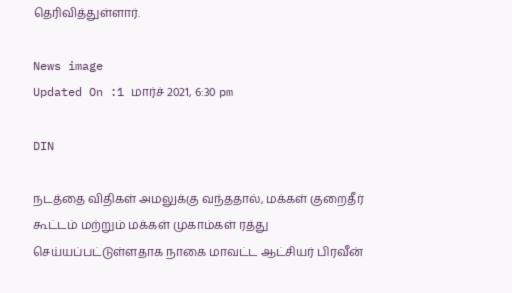தெரிவித்துள்ளார்.

News image
Updated On :1 மார்ச் 2021, 6:30 pm

DIN

நடத்தை விதிகள் அமலுக்கு வந்ததால், மக்கள் குறைதீர் கூட்டம் மற்றும் மக்கள் முகாம்கள் ரத்து செய்யப்பட்டுள்ளதாக நாகை மாவட்ட ஆட்சியர் பிரவீன்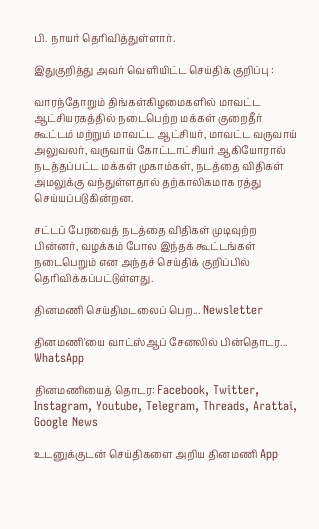பி. நாயர் தெரிவித்துள்ளார்.

இதுகுறித்து அவர் வெளியிட்ட செய்திக் குறிப்பு :

வாரந்தோறும் திங்கள்கிழமைகளில் மாவட்ட ஆட்சியரகத்தில் நடைபெற்ற மக்கள் குறைதீர் கூட்டம் மற்றும் மாவட்ட ஆட்சியர், மாவட்ட வருவாய் அலுவலர், வருவாய் கோட்டாட்சியர் ஆகியோரால் நடத்தப்பட்ட மக்கள் முகாம்கள், நடத்தை விதிகள் அமலுக்கு வந்துள்ளதால் தற்காலிகமாக ரத்து செய்யப்படுகின்றன.

சட்டப் பேரவைத் நடத்தை விதிகள் முடிவுற்ற பின்னர், வழக்கம் போல இந்தக் கூட்டங்கள் நடைபெறும் என அந்தச் செய்திக் குறிப்பில் தெரிவிக்கப்பட்டுள்ளது.

தினமணி செய்திமடலைப் பெற... Newsletter

தினமணி'யை வாட்ஸ்ஆப் சேனலில் பின்தொடர... WhatsApp

தினமணியைத் தொடர: Facebook, Twitter, Instagram, Youtube, Telegram, Threads, Arattai, Google News

உடனுக்குடன் செய்திகளை அறிய தினமணி App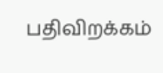பதிவிறக்கம்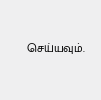செய்யவும்.